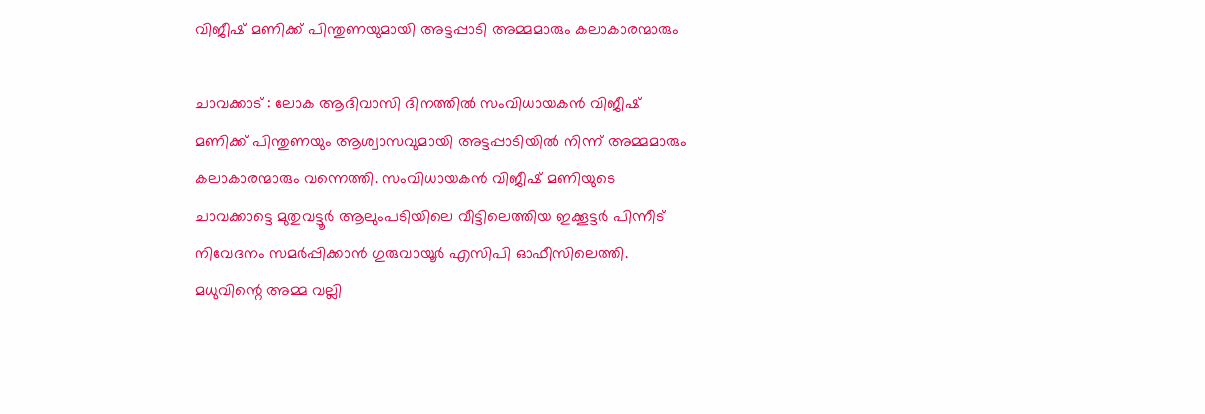വിജീഷ് മണിക്ക് പിന്തുണയുമായി അട്ടപ്പാടി അമ്മമാരും കലാകാരന്മാരും

ചാവക്കാട് : ലോക ആദിവാസി ദിനത്തിൽ സംവിധായകൻ വിജീഷ് മണിക്ക് പിന്തുണയും ആശ്വാസവുമായി അട്ടപ്പാടിയിൽ നിന്ന് അമ്മമാരും കലാകാരന്മാരും വന്നെത്തി. സംവിധായകൻ വിജീഷ് മണിയുടെ ചാവക്കാട്ടെ മുതുവട്ടൂർ ആലുംപടിയിലെ വീട്ടിലെത്തിയ ഇക്കൂട്ടർ പിന്നീട് നിവേദനം സമർപ്പിക്കാൻ ഗുരുവായൂർ എസിപി ഓഫീസിലെത്തി. മധുവിന്റെ അമ്മ വല്ലി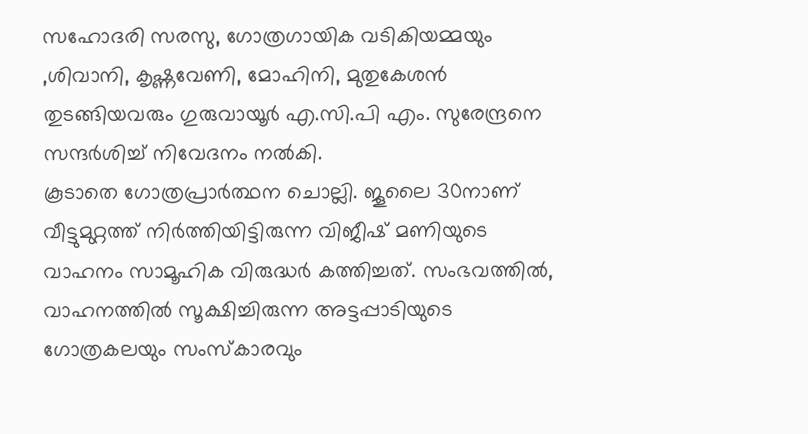സഹോദരി സരസു, ഗോത്രഗായിക വടികിയമ്മയും ,ശിവാനി, കൃഷ്ണവേണി, മോഹിനി, മുതുകേശൻ തുടങ്ങിയവരും ഗുരുവായൂർ എ.സി.പി എം. സുരേന്ദ്രനെ സന്ദർശിച്ച് നിവേദനം നൽകി.
കൂടാതെ ഗോത്രപ്രാർത്ഥന ചൊല്ലി. ജൂലൈ 30നാണ് വീട്ടുമുറ്റത്ത് നിർത്തിയിട്ടിരുന്ന വിജീഷ് മണിയുടെ വാഹനം സാമൂഹിക വിരുദ്ധർ കത്തിച്ചത്. സംഭവത്തിൽ, വാഹനത്തിൽ സൂക്ഷിച്ചിരുന്ന അട്ടപ്പാടിയുടെ ഗോത്രകലയും സംസ്കാരവും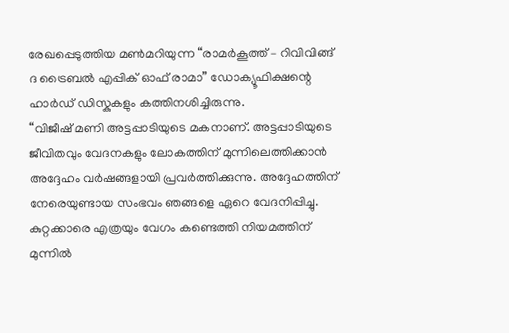രേഖപ്പെടുത്തിയ മൺമറിയുന്ന “രാമർകൂത്ത് – റിവിവിങ്ങ് ദ ട്രൈബൽ എപ്പിക് ഓഫ് രാമാ” ഡോക്യൂഫിക്ഷന്റെ ഹാർഡ് ഡിസ്കുകളും കത്തിനശിച്ചിരുന്നു.
“വിജീഷ് മണി അട്ടപ്പാടിയുടെ മകനാണ്. അട്ടപ്പാടിയുടെ ജീവിതവും വേദനകളും ലോകത്തിന് മുന്നിലെത്തിക്കാൻ അദ്ദേഹം വർഷങ്ങളായി പ്രവർത്തിക്കുന്നു. അദ്ദേഹത്തിന് നേരെയുണ്ടായ സംഭവം ഞങ്ങളെ ഏറെ വേദനിപ്പിച്ചു. കുറ്റക്കാരെ എത്രയും വേഗം കണ്ടെത്തി നിയമത്തിന് മുന്നിൽ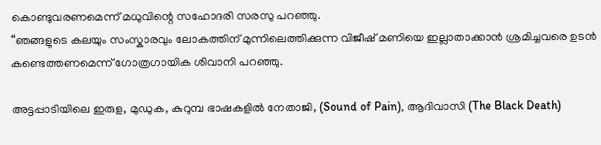കൊണ്ടുവരണമെന്ന് മധുവിന്റെ സഹോദരി സരസു പറഞ്ഞു.
“ഞങ്ങളുടെ കലയും സംസ്കാരവും ലോകത്തിന് മുന്നിലെത്തിക്കുന്ന വിജീഷ് മണിയെ ഇല്ലാതാക്കാൻ ശ്രമിച്ചവരെ ഉടൻ കണ്ടെത്തണമെന്ന് ഗോത്രഗായിക ശിവാനി പറഞ്ഞു.

അട്ടപ്പാടിയിലെ ഇരുള, മുഡുക, കുറുമ്പ ഭാഷകളിൽ നേതാജി, (Sound of Pain), ആദിവാസി (The Black Death)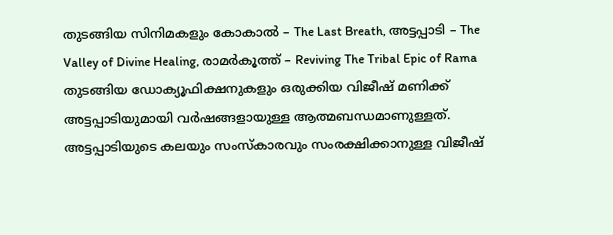തുടങ്ങിയ സിനിമകളും കോകാൽ – The Last Breath, അട്ടപ്പാടി – The Valley of Divine Healing, രാമർകൂത്ത് – Reviving The Tribal Epic of Rama തുടങ്ങിയ ഡോക്യൂഫിക്ഷനുകളും ഒരുക്കിയ വിജീഷ് മണിക്ക് അട്ടപ്പാടിയുമായി വർഷങ്ങളായുള്ള ആത്മബന്ധമാണുള്ളത്.
അട്ടപ്പാടിയുടെ കലയും സംസ്കാരവും സംരക്ഷിക്കാനുള്ള വിജീഷ്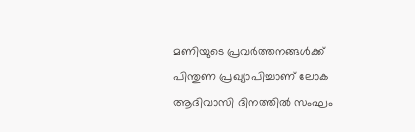മണിയുടെ പ്രവർത്തനങ്ങൾക്ക് പിന്തുണ പ്രഖ്യാപിച്ചാണ് ലോക ആദിവാസി ദിനത്തിൽ സംഘം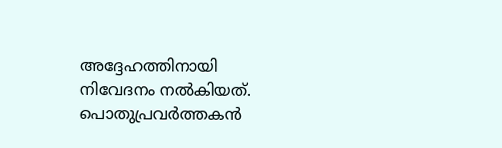അദ്ദേഹത്തിനായി നിവേദനം നൽകിയത്. പൊതുപ്രവർത്തകൻ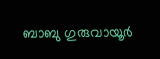ബാബു ഗുരുവായൂർ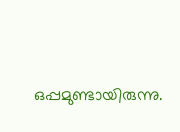ഒപ്പമുണ്ടായിരുന്നു.